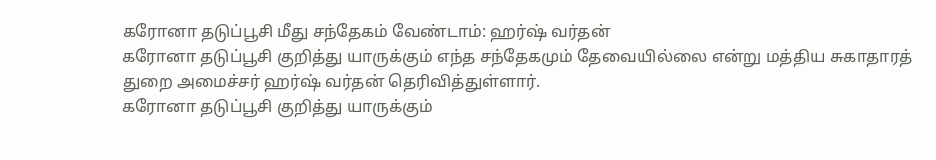கரோனா தடுப்பூசி மீது சந்தேகம் வேண்டாம்: ஹர்ஷ் வர்தன்
கரோனா தடுப்பூசி குறித்து யாருக்கும் எந்த சந்தேகமும் தேவையில்லை என்று மத்திய சுகாதாரத் துறை அமைச்சர் ஹர்ஷ் வர்தன் தெரிவித்துள்ளார்.
கரோனா தடுப்பூசி குறித்து யாருக்கும்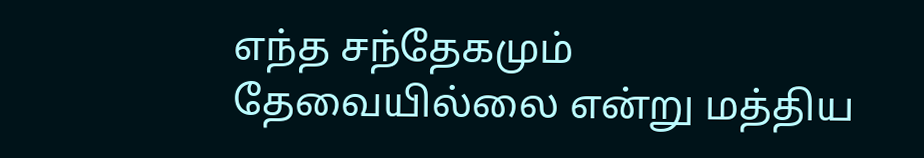எந்த சந்தேகமும் தேவையில்லை என்று மத்திய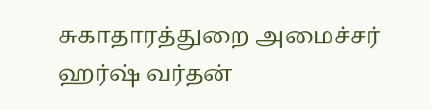சுகாதாரத்துறை அமைச்சர் ஹர்ஷ் வர்தன்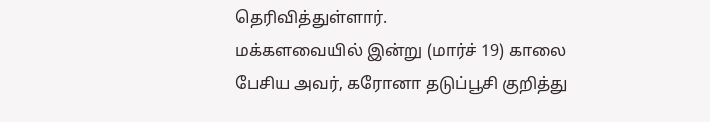தெரிவித்துள்ளார்.
மக்களவையில் இன்று (மார்ச் 19) காலை பேசிய அவர், கரோனா தடுப்பூசி குறித்து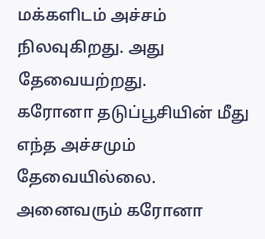மக்களிடம் அச்சம் நிலவுகிறது. அது தேவையற்றது.
கரோனா தடுப்பூசியின் மீது எந்த அச்சமும் தேவையில்லை. அனைவரும் கரோனா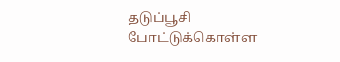தடுப்பூசி போட்டுக்கொள்ள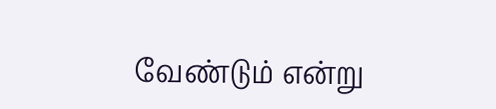வேண்டும் என்று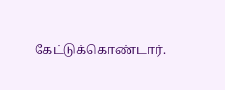கேட்டுக்கொண்டார்.